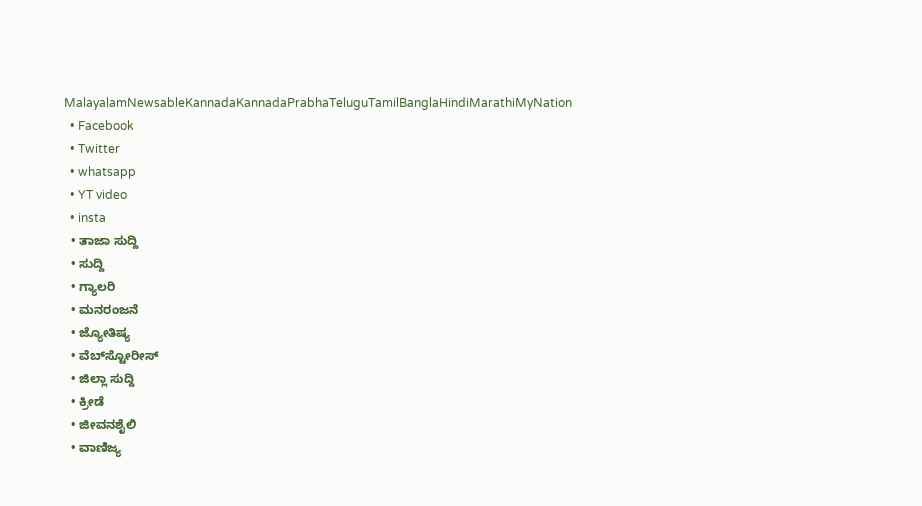MalayalamNewsableKannadaKannadaPrabhaTeluguTamilBanglaHindiMarathiMyNation
  • Facebook
  • Twitter
  • whatsapp
  • YT video
  • insta
  • ತಾಜಾ ಸುದ್ದಿ
  • ಸುದ್ದಿ
  • ಗ್ಯಾಲರಿ
  • ಮನರಂಜನೆ
  • ಜ್ಯೋತಿಷ್ಯ
  • ವೆಬ್‌ಸ್ಟೋರೀಸ್
  • ಜಿಲ್ಲಾ ಸುದ್ದಿ
  • ಕ್ರೀಡೆ
  • ಜೀವನಶೈಲಿ
  • ವಾಣಿಜ್ಯ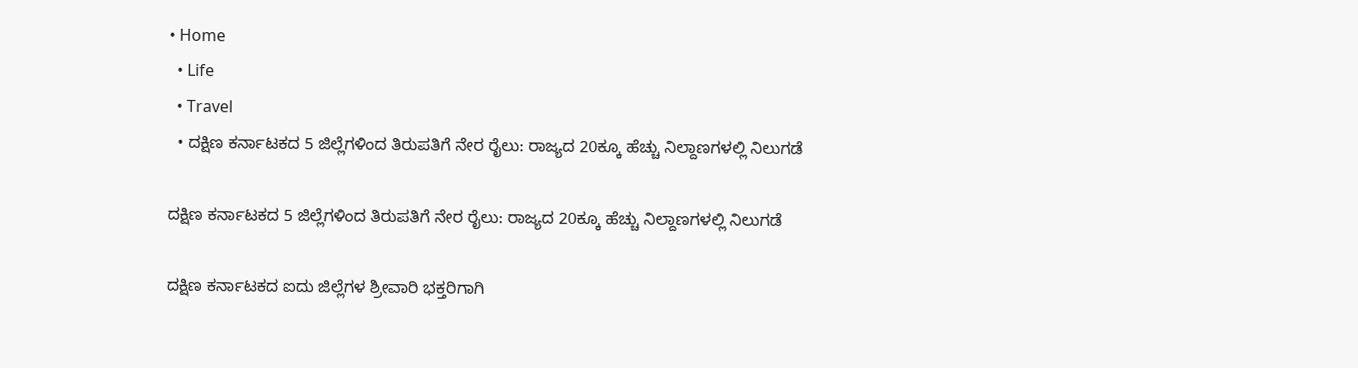• Home
  • Life
  • Travel
  • ದಕ್ಷಿಣ ಕರ್ನಾಟಕದ 5 ಜಿಲ್ಲೆಗಳಿಂದ ತಿರುಪತಿಗೆ ನೇರ ರೈಲು: ರಾಜ್ಯದ 20ಕ್ಕೂ ಹೆಚ್ಚು ನಿಲ್ದಾಣಗಳಲ್ಲಿ ನಿಲುಗಡೆ

ದಕ್ಷಿಣ ಕರ್ನಾಟಕದ 5 ಜಿಲ್ಲೆಗಳಿಂದ ತಿರುಪತಿಗೆ ನೇರ ರೈಲು: ರಾಜ್ಯದ 20ಕ್ಕೂ ಹೆಚ್ಚು ನಿಲ್ದಾಣಗಳಲ್ಲಿ ನಿಲುಗಡೆ

ದಕ್ಷಿಣ ಕರ್ನಾಟಕದ ಐದು ಜಿಲ್ಲೆಗಳ ಶ್ರೀವಾರಿ ಭಕ್ತರಿಗಾಗಿ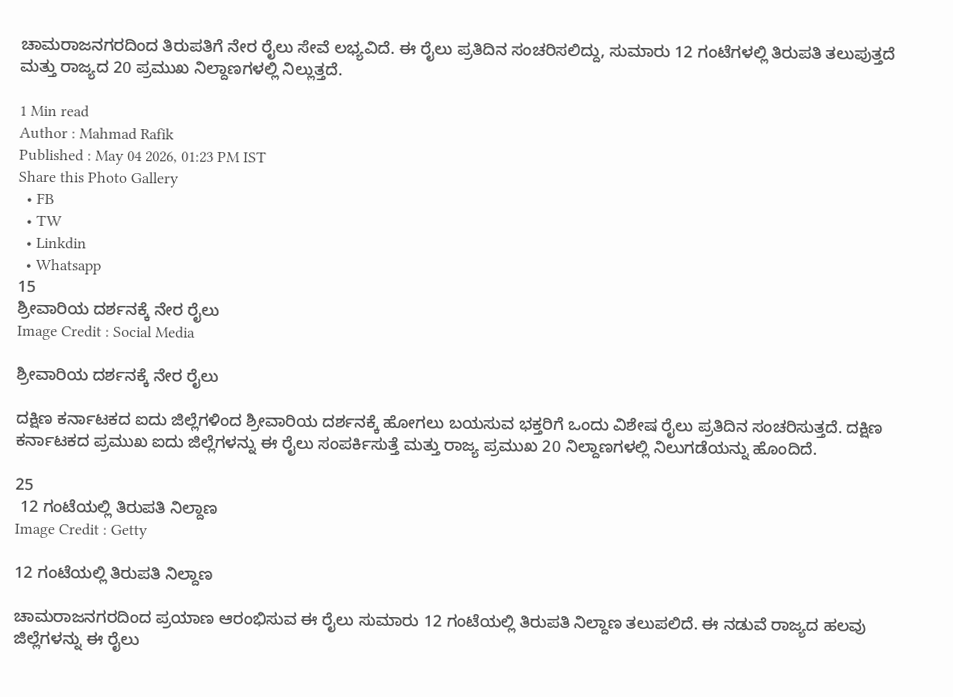ಚಾಮರಾಜನಗರದಿಂದ ತಿರುಪತಿಗೆ ನೇರ ರೈಲು ಸೇವೆ ಲಭ್ಯವಿದೆ. ಈ ರೈಲು ಪ್ರತಿದಿನ ಸಂಚರಿಸಲಿದ್ದು, ಸುಮಾರು 12 ಗಂಟೆಗಳಲ್ಲಿ ತಿರುಪತಿ ತಲುಪುತ್ತದೆ ಮತ್ತು ರಾಜ್ಯದ 20 ಪ್ರಮುಖ ನಿಲ್ದಾಣಗಳಲ್ಲಿ ನಿಲ್ಲುತ್ತದೆ.

1 Min read
Author : Mahmad Rafik
Published : May 04 2026, 01:23 PM IST
Share this Photo Gallery
  • FB
  • TW
  • Linkdin
  • Whatsapp
15
ಶ್ರೀವಾರಿಯ ದರ್ಶನಕ್ಕೆ ನೇರ ರೈಲು
Image Credit : Social Media

ಶ್ರೀವಾರಿಯ ದರ್ಶನಕ್ಕೆ ನೇರ ರೈಲು

ದಕ್ಷಿಣ ಕರ್ನಾಟಕದ ಐದು ಜಿಲ್ಲೆಗಳಿಂದ ಶ್ರೀವಾರಿಯ ದರ್ಶನಕ್ಕೆ ಹೋಗಲು ಬಯಸುವ ಭಕ್ತರಿಗೆ ಒಂದು ವಿಶೇಷ ರೈಲು ಪ್ರತಿದಿನ ಸಂಚರಿಸುತ್ತದೆ. ದಕ್ಷಿಣ ಕರ್ನಾಟಕದ ಪ್ರಮುಖ ಐದು ಜಿಲ್ಲೆಗಳನ್ನು ಈ ರೈಲು ಸಂಪರ್ಕಿಸುತ್ತೆ ಮತ್ತು ರಾಜ್ಯ ಪ್ರಮುಖ 20 ನಿಲ್ದಾಣಗಳಲ್ಲಿ ನಿಲುಗಡೆಯನ್ನು ಹೊಂದಿದೆ.

25
 12 ಗಂಟೆಯಲ್ಲಿ ತಿರುಪತಿ ನಿಲ್ದಾಣ
Image Credit : Getty

12 ಗಂಟೆಯಲ್ಲಿ ತಿರುಪತಿ ನಿಲ್ದಾಣ

ಚಾಮರಾಜನಗರದಿಂದ ಪ್ರಯಾಣ ಆರಂಭಿಸುವ ಈ ರೈಲು ಸುಮಾರು 12 ಗಂಟೆಯಲ್ಲಿ ತಿರುಪತಿ ನಿಲ್ದಾಣ ತಲುಪಲಿದೆ. ಈ ನಡುವೆ ರಾಜ್ಯದ ಹಲವು ಜಿಲ್ಲೆಗಳನ್ನು ಈ ರೈಲು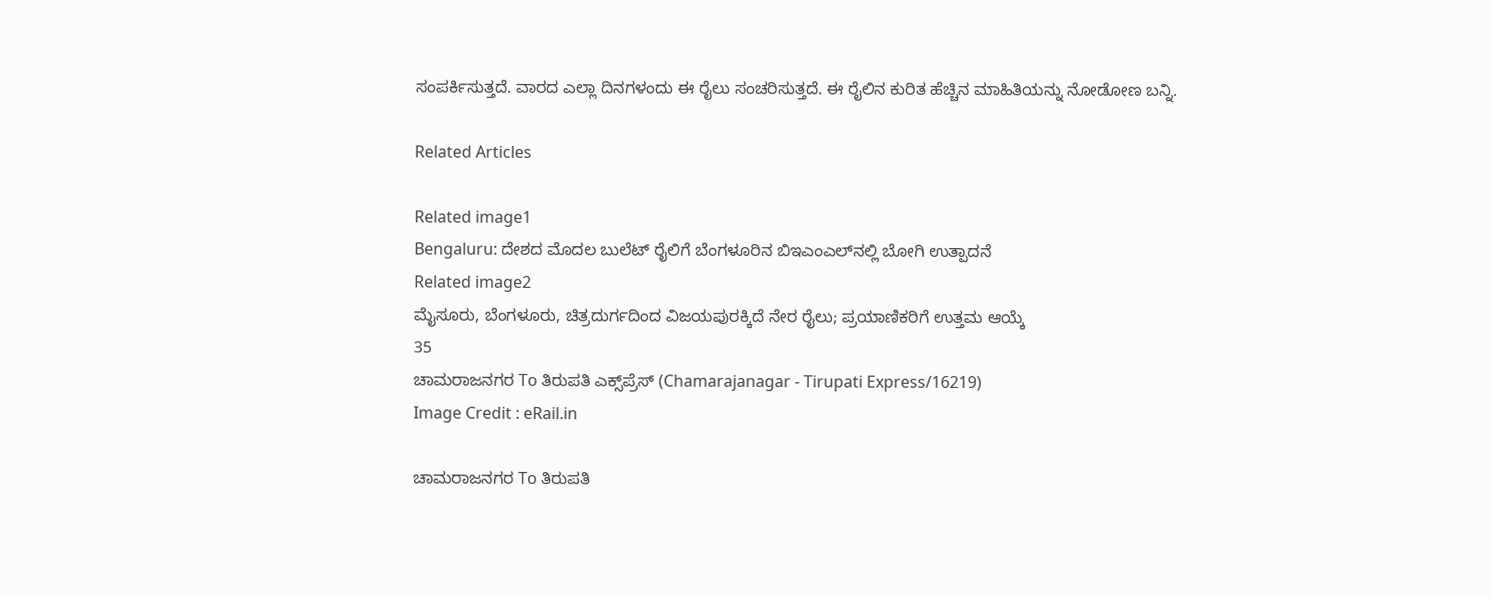ಸಂಪರ್ಕಿಸುತ್ತದೆ. ವಾರದ ಎಲ್ಲಾ ದಿನಗಳಂದು ಈ ರೈಲು ಸಂಚರಿಸುತ್ತದೆ. ಈ ರೈಲಿನ ಕುರಿತ ಹೆಚ್ಚಿನ ಮಾಹಿತಿಯನ್ನು ನೋಡೋಣ ಬನ್ನಿ.

Related Articles

Related image1
Bengaluru: ದೇಶದ ಮೊದಲ ಬುಲೆಟ್ ರೈಲಿಗೆ ಬೆಂಗಳೂರಿನ ಬಿಇಎಂಎಲ್‌ನಲ್ಲಿ ಬೋಗಿ ಉತ್ಪಾದನೆ
Related image2
ಮೈಸೂರು, ಬೆಂಗಳೂರು, ಚಿತ್ರದುರ್ಗದಿಂದ ವಿಜಯಪುರಕ್ಕಿದೆ ನೇರ ರೈಲು; ಪ್ರಯಾಣಿಕರಿಗೆ ಉತ್ತಮ ಆಯ್ಕೆ
35
ಚಾಮರಾಜನಗರ To ತಿರುಪತಿ ಎಕ್ಸ್‌ಪ್ರೆಸ್ (Chamarajanagar - Tirupati Express/16219)
Image Credit : eRail.in

ಚಾಮರಾಜನಗರ To ತಿರುಪತಿ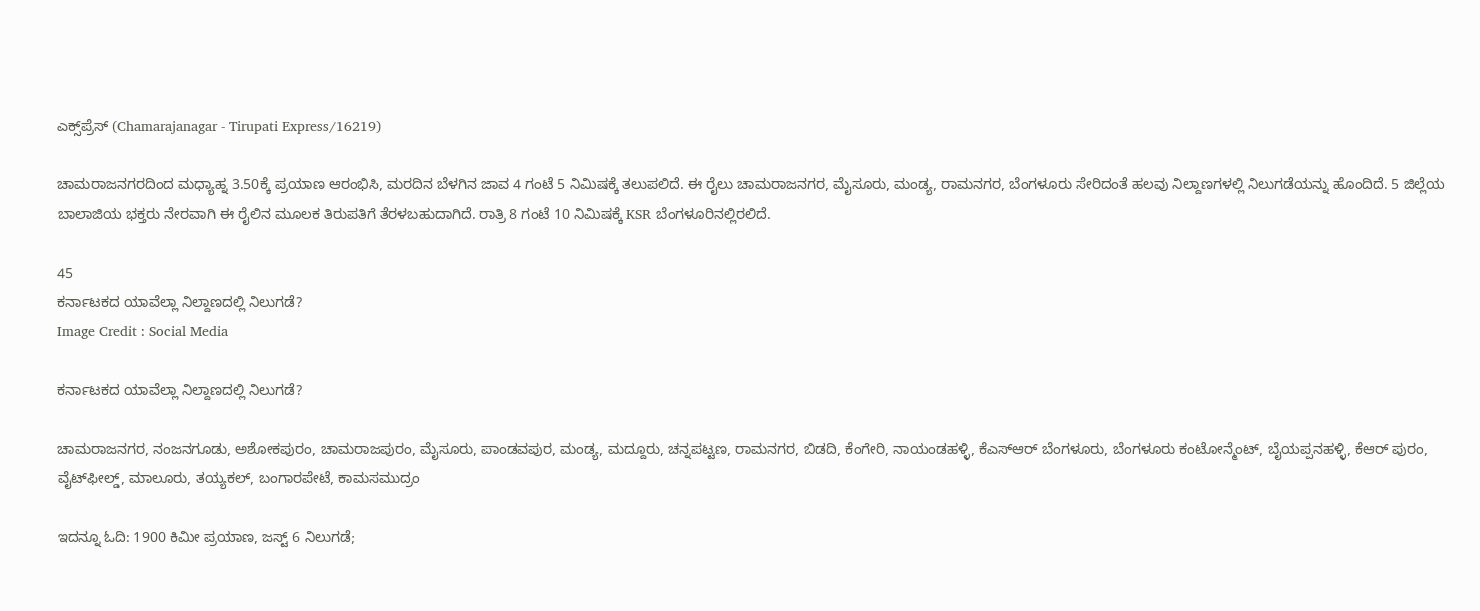ಎಕ್ಸ್‌ಪ್ರೆಸ್ (Chamarajanagar - Tirupati Express/16219)

ಚಾಮರಾಜನಗರದಿಂದ ಮಧ್ಯಾಹ್ನ 3.50ಕ್ಕೆ ಪ್ರಯಾಣ ಆರಂಭಿಸಿ, ಮರದಿನ ಬೆಳಗಿನ ಜಾವ 4 ಗಂಟೆ 5 ನಿಮಿಷಕ್ಕೆ ತಲುಪಲಿದೆ. ಈ ರೈಲು ಚಾಮರಾಜನಗರ, ಮೈಸೂರು, ಮಂಡ್ಯ, ರಾಮನಗರ, ಬೆಂಗಳೂರು ಸೇರಿದಂತೆ ಹಲವು ನಿಲ್ದಾಣಗಳಲ್ಲಿ ನಿಲುಗಡೆಯನ್ನು ಹೊಂದಿದೆ. 5 ಜಿಲ್ಲೆಯ ಬಾಲಾಜಿಯ ಭಕ್ತರು ನೇರವಾಗಿ ಈ ರೈಲಿನ ಮೂಲಕ ತಿರುಪತಿಗೆ ತೆರಳಬಹುದಾಗಿದೆ. ರಾತ್ರಿ 8 ಗಂಟೆ 10 ನಿಮಿಷಕ್ಕೆ KSR ಬೆಂಗಳೂರಿನಲ್ಲಿರಲಿದೆ.

45
ಕರ್ನಾಟಕದ ಯಾವೆಲ್ಲಾ ನಿಲ್ದಾಣದಲ್ಲಿ ನಿಲುಗಡೆ?
Image Credit : Social Media

ಕರ್ನಾಟಕದ ಯಾವೆಲ್ಲಾ ನಿಲ್ದಾಣದಲ್ಲಿ ನಿಲುಗಡೆ?

ಚಾಮರಾಜನಗರ, ನಂಜನಗೂಡು, ಅಶೋಕಪುರಂ, ಚಾಮರಾಜಪುರಂ, ಮೈಸೂರು, ಪಾಂಡವಪುರ, ಮಂಡ್ಯ, ಮದ್ದೂರು, ಚನ್ನಪಟ್ಟಣ, ರಾಮನಗರ, ಬಿಡದಿ, ಕೆಂಗೇರಿ, ನಾಯಂಡಹಳ್ಳಿ, ಕೆಎಸ್‌ಆರ್ ಬೆಂಗಳೂರು, ಬೆಂಗಳೂರು ಕಂಟೋನ್ಮೆಂಟ್, ಬೈಯಪ್ಪನಹಳ್ಳಿ, ಕೆಆರ್ ಪುರಂ, ವೈಟ್‌ಫೀಲ್ಡ್, ಮಾಲೂರು, ತಯ್ಯಕಲ್, ಬಂಗಾರಪೇಟೆ, ಕಾಮಸಮುದ್ರಂ

ಇದನ್ನೂ ಓದಿ: 1900 ಕಿಮೀ ಪ್ರಯಾಣ, ಜಸ್ಟ್ 6 ನಿಲುಗಡೆ;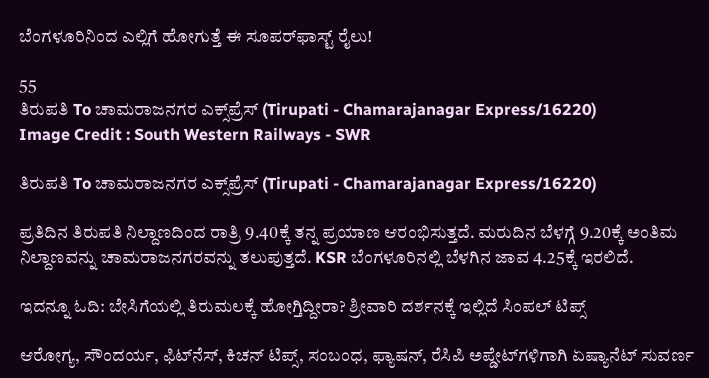ಬೆಂಗಳೂರಿನಿಂದ ಎಲ್ಲಿಗೆ ಹೋಗುತ್ತೆ ಈ ಸೂಪರ್‌ಫಾಸ್ಟ್ ರೈಲು!

55
ತಿರುಪತಿ To ಚಾಮರಾಜನಗರ ಎಕ್ಸ್‌ಪ್ರೆಸ್ (Tirupati - Chamarajanagar Express/16220)
Image Credit : South Western Railways - SWR

ತಿರುಪತಿ To ಚಾಮರಾಜನಗರ ಎಕ್ಸ್‌ಪ್ರೆಸ್ (Tirupati - Chamarajanagar Express/16220)

ಪ್ರತಿದಿನ ತಿರುಪತಿ ನಿಲ್ದಾಣದಿಂದ ರಾತ್ರಿ 9.40ಕ್ಕೆ ತನ್ನ ಪ್ರಯಾಣ ಆರಂಭಿಸುತ್ತದೆ. ಮರುದಿನ ಬೆಳಗ್ಗೆ 9.20ಕ್ಕೆ ಅಂತಿಮ ನಿಲ್ದಾಣವನ್ನು ಚಾಮರಾಜನಗರವನ್ನು ತಲುಪುತ್ತದೆ. KSR ಬೆಂಗಳೂರಿನಲ್ಲಿ ಬೆಳಗಿನ ಜಾವ 4.25ಕ್ಕೆ ಇರಲಿದೆ.

ಇದನ್ನೂ ಓದಿ: ಬೇಸಿಗೆಯಲ್ಲಿ ತಿರುಮಲಕ್ಕೆ ಹೋಗ್ತಿದ್ದೀರಾ? ಶ್ರೀವಾರಿ ದರ್ಶನಕ್ಕೆ ಇಲ್ಲಿದೆ ಸಿಂಪಲ್ ಟಿಪ್ಸ್

ಆರೋಗ್ಯ, ಸೌಂದರ್ಯ, ಫಿಟ್‌ನೆಸ್, ಕಿಚನ್ ಟಿಪ್ಸ್‌, ಸಂಬಂಧ, ಫ್ಯಾಷನ್, ರೆಸಿಪಿ ಅಪ್ಡೇಟ್‌ಗಳಿಗಾಗಿ ಏಷ್ಯಾನೆಟ್ ಸುವರ್ಣ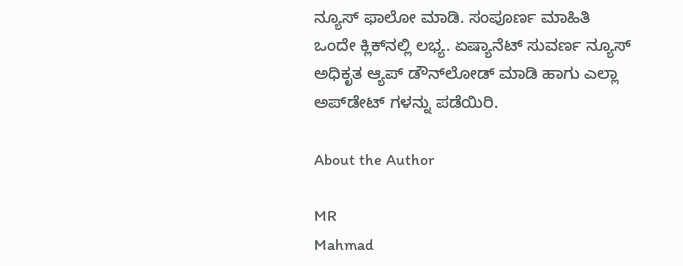ನ್ಯೂಸ್‌ ಫಾಲೋ ಮಾಡಿ. ಸಂಪೂರ್ಣ ಮಾಹಿತಿ ಒಂದೇ ಕ್ಲಿಕ್‌ನಲ್ಲಿ ಲಭ್ಯ. ಏಷ್ಯಾನೆಟ್ ಸುವರ್ಣ ನ್ಯೂಸ್ ಅಧಿಕೃತ ಆ್ಯಪ್ ಡೌನ್‌ಲೋಡ್ ಮಾಡಿ ಹಾಗು ಎಲ್ಲಾ ಅಪ್‌ಡೇಟ್ ಗಳನ್ನು ಪಡೆಯಿರಿ.

About the Author

MR
Mahmad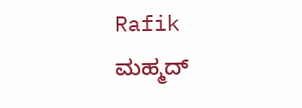Rafik
ಮಹ್ಮದ್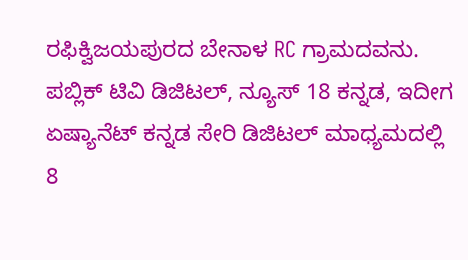ರಫಿಕ್ವಿಜಯಪುರದ ಬೇನಾಳ RC ಗ್ರಾಮದವನು. ಪಬ್ಲಿಕ್ ಟಿವಿ ಡಿಜಿಟಲ್, ನ್ಯೂಸ್ 18 ಕನ್ನಡ, ಇದೀಗ ಏಷ್ಯಾನೆಟ್ ಕನ್ನಡ ಸೇರಿ ಡಿಜಿಟಲ್ ಮಾಧ್ಯಮದಲ್ಲಿ 8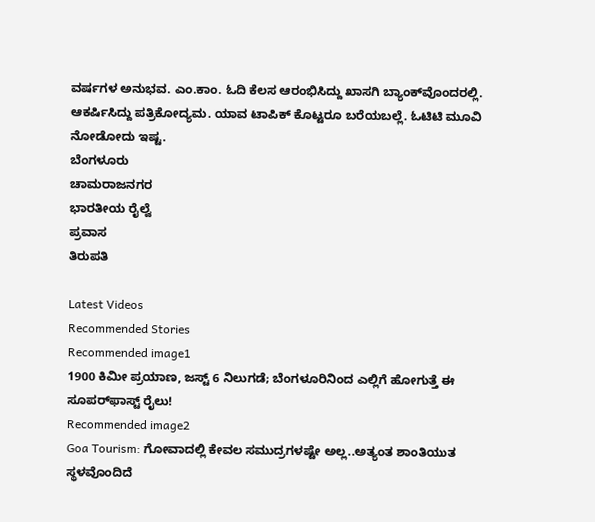ವರ್ಷಗಳ ಅನುಭವ. ಎಂ.ಕಾಂ. ಓದಿ ಕೆಲಸ ಆರಂಭಿಸಿದ್ದು ಖಾಸಗಿ ಬ್ಯಾಂಕ್‌ವೊಂದರಲ್ಲಿ. ಆಕರ್ಷಿಸಿದ್ದು ಪತ್ರಿಕೋದ್ಯಮ. ಯಾವ ಟಾಪಿಕ್ ಕೊಟ್ಟರೂ ಬರೆಯಬಲ್ಲೆ. ಓಟಿಟಿ ಮೂವಿ ನೋಡೋದು ಇಷ್ಟ.
ಬೆಂಗಳೂರು
ಚಾಮರಾಜನಗರ
ಭಾರತೀಯ ರೈಲ್ವೆ
ಪ್ರವಾಸ
ತಿರುಪತಿ

Latest Videos
Recommended Stories
Recommended image1
1900 ಕಿಮೀ ಪ್ರಯಾಣ, ಜಸ್ಟ್ 6 ನಿಲುಗಡೆ; ಬೆಂಗಳೂರಿನಿಂದ ಎಲ್ಲಿಗೆ ಹೋಗುತ್ತೆ ಈ ಸೂಪರ್‌ಫಾಸ್ಟ್ ರೈಲು!
Recommended image2
Goa Tourism: ಗೋವಾದಲ್ಲಿ ಕೇವಲ ಸಮುದ್ರಗಳಷ್ಟೇ ಅಲ್ಲ..ಅತ್ಯಂತ ಶಾಂತಿಯುತ ಸ್ಥಳವೊಂದಿದೆ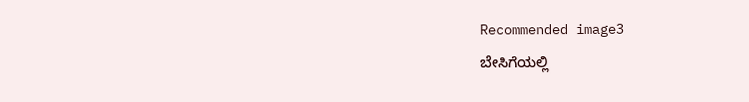Recommended image3
ಬೇಸಿಗೆಯಲ್ಲಿ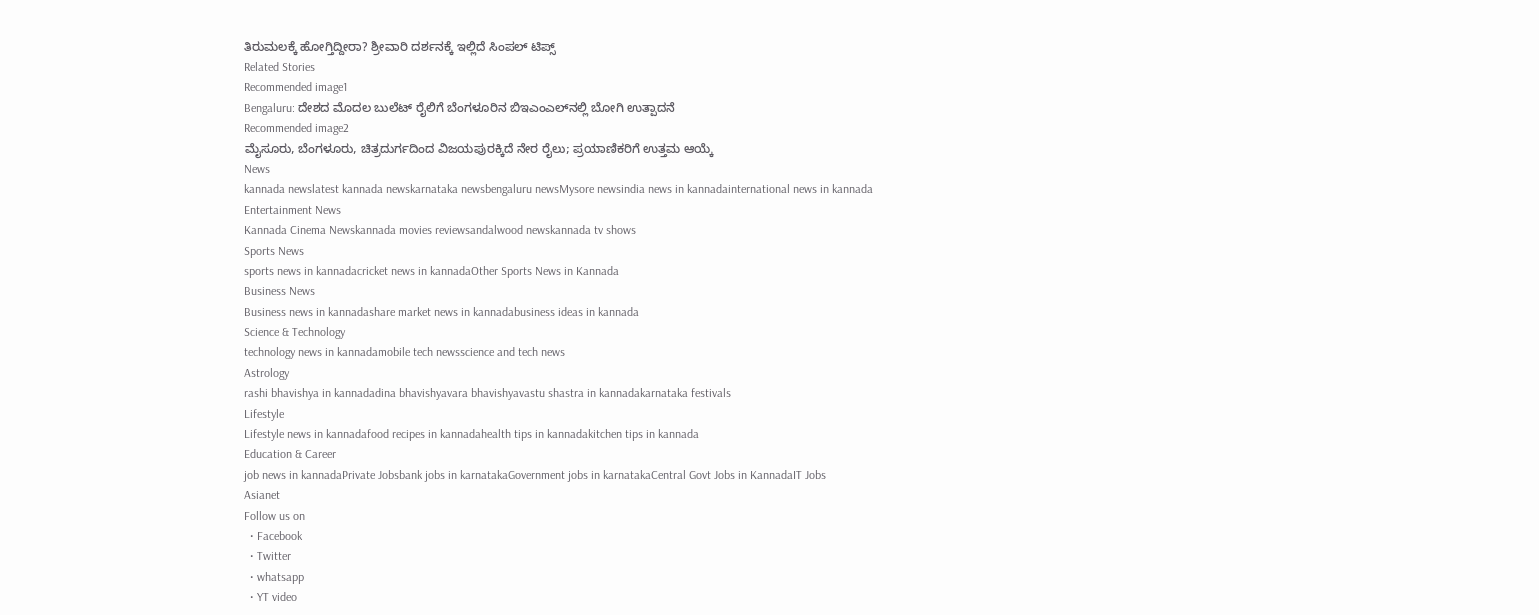ತಿರುಮಲಕ್ಕೆ ಹೋಗ್ತಿದ್ದೀರಾ? ಶ್ರೀವಾರಿ ದರ್ಶನಕ್ಕೆ ಇಲ್ಲಿದೆ ಸಿಂಪಲ್ ಟಿಪ್ಸ್
Related Stories
Recommended image1
Bengaluru: ದೇಶದ ಮೊದಲ ಬುಲೆಟ್ ರೈಲಿಗೆ ಬೆಂಗಳೂರಿನ ಬಿಇಎಂಎಲ್‌ನಲ್ಲಿ ಬೋಗಿ ಉತ್ಪಾದನೆ
Recommended image2
ಮೈಸೂರು, ಬೆಂಗಳೂರು, ಚಿತ್ರದುರ್ಗದಿಂದ ವಿಜಯಪುರಕ್ಕಿದೆ ನೇರ ರೈಲು; ಪ್ರಯಾಣಿಕರಿಗೆ ಉತ್ತಮ ಆಯ್ಕೆ
News
kannada newslatest kannada newskarnataka newsbengaluru newsMysore newsindia news in kannadainternational news in kannada
Entertainment News
Kannada Cinema Newskannada movies reviewsandalwood newskannada tv shows
Sports News
sports news in kannadacricket news in kannadaOther Sports News in Kannada
Business News
Business news in kannadashare market news in kannadabusiness ideas in kannada
Science & Technology
technology news in kannadamobile tech newsscience and tech news
Astrology
rashi bhavishya in kannadadina bhavishyavara bhavishyavastu shastra in kannadakarnataka festivals
Lifestyle
Lifestyle news in kannadafood recipes in kannadahealth tips in kannadakitchen tips in kannada
Education & Career
job news in kannadaPrivate Jobsbank jobs in karnatakaGovernment jobs in karnatakaCentral Govt Jobs in KannadaIT Jobs
Asianet
Follow us on
  • Facebook
  • Twitter
  • whatsapp
  • YT video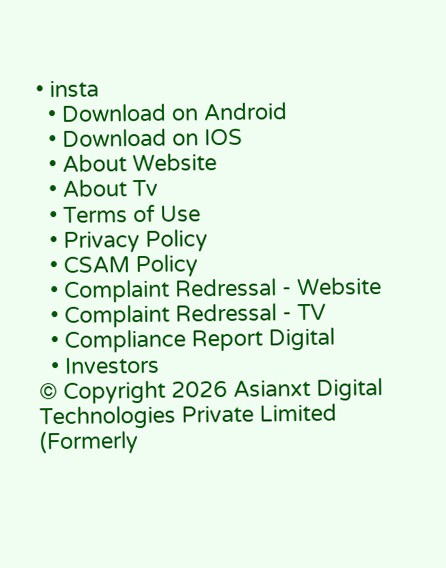• insta
  • Download on Android
  • Download on IOS
  • About Website
  • About Tv
  • Terms of Use
  • Privacy Policy
  • CSAM Policy
  • Complaint Redressal - Website
  • Complaint Redressal - TV
  • Compliance Report Digital
  • Investors
© Copyright 2026 Asianxt Digital Technologies Private Limited (Formerly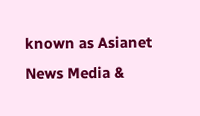known as Asianet News Media &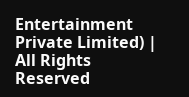Entertainment Private Limited) | All Rights Reserved